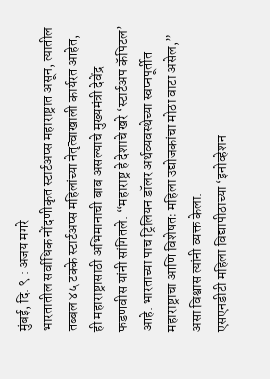मुंबई, दि. ९ : अजय मगरे
भारतातील सर्वाधिक नोंदणीकृत स्टार्टअप्स महाराष्ट्रात असून, त्यातील तब्बल ४५ टक्के स्टार्टअप्स महिलांच्या नेतृत्वाखाली कार्यरत आहेत, ही महाराष्ट्रासाठी अभिमानाची बाब असल्याचे मुख्यमंत्री देवेंद्र फडणवीस यांनी सांगितले. “महाराष्ट्र हे देशाचे खरे ‘स्टार्टअप कॅपिटल’ आहे. भारताच्या पाच ट्रिलियन डॉलर अर्थव्यवस्थेच्या स्वप्नपूर्तीत महाराष्ट्राचा आणि विशेषतः महिला उद्योजकांचा मोठा वाटा असेल,” असा विश्वास त्यांनी व्यक्त केला.
एसएनडीटी महिला विद्यापीठाच्या ‘इनोव्हेशन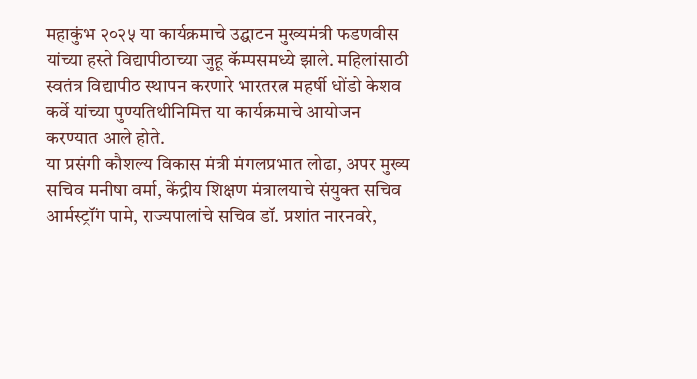महाकुंभ २०२५ या कार्यक्रमाचे उद्घाटन मुख्यमंत्री फडणवीस यांच्या हस्ते विद्यापीठाच्या जुहू कॅम्पसमध्ये झाले. महिलांसाठी स्वतंत्र विद्यापीठ स्थापन करणारे भारतरत्न महर्षी धोंडो केशव कर्वे यांच्या पुण्यतिथीनिमित्त या कार्यक्रमाचे आयोजन करण्यात आले होते.
या प्रसंगी कौशल्य विकास मंत्री मंगलप्रभात लोढा, अपर मुख्य सचिव मनीषा वर्मा, केंद्रीय शिक्षण मंत्रालयाचे संयुक्त सचिव आर्मस्ट्रॉंग पामे, राज्यपालांचे सचिव डॉ. प्रशांत नारनवरे,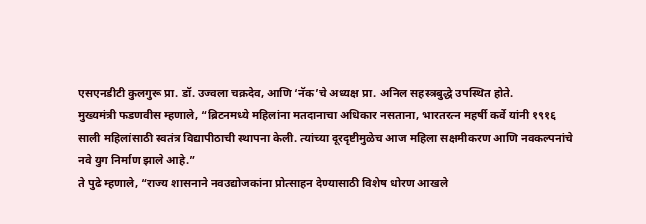एसएनडीटी कुलगुरू प्रा. डॉ. उज्वला चक्रदेव, आणि ‘नॅक’चे अध्यक्ष प्रा. अनिल सहस्त्रबुद्धे उपस्थित होते.
मुख्यमंत्री फडणवीस म्हणाले, “ब्रिटनमध्ये महिलांना मतदानाचा अधिकार नसताना, भारतरत्न महर्षी कर्वे यांनी १९१६ साली महिलांसाठी स्वतंत्र विद्यापीठाची स्थापना केली. त्यांच्या दूरदृष्टीमुळेच आज महिला सक्षमीकरण आणि नवकल्पनांचे नवे युग निर्माण झाले आहे.”
ते पुढे म्हणाले, “राज्य शासनाने नवउद्योजकांना प्रोत्साहन देण्यासाठी विशेष धोरण आखले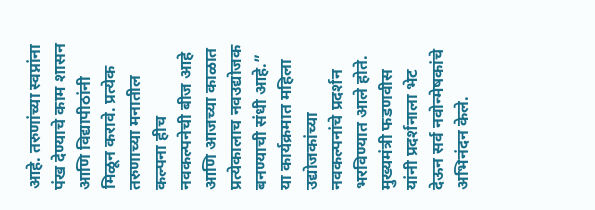आहे. तरुणांच्या स्वप्नांना पंख देण्याचे काम शासन आणि विद्यापीठांनी मिळून करावे. प्रत्येक तरुणाच्या मनातील कल्पना हीच नवकल्पनेची बीज आहे आणि आजच्या काळात प्रत्येकालाच नवउद्योजक बनण्याची संधी आहे.”
या कार्यक्रमात महिला उद्योजकांच्या नवकल्पनांचे प्रदर्शन भरविण्यात आले होते. मुख्यमंत्री फडणवीस यांनी प्रदर्शनाला भेट देऊन सर्व नवोन्मेषकांचे अभिनंदन केले.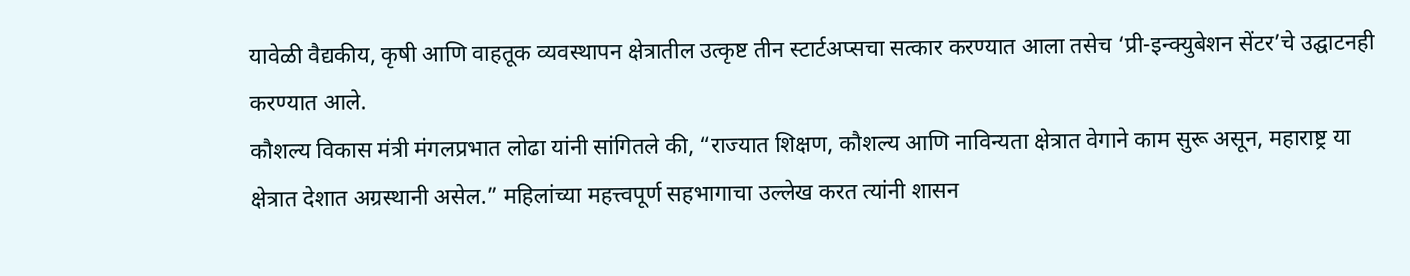यावेळी वैद्यकीय, कृषी आणि वाहतूक व्यवस्थापन क्षेत्रातील उत्कृष्ट तीन स्टार्टअप्सचा सत्कार करण्यात आला तसेच ‘प्री-इन्क्युबेशन सेंटर’चे उद्घाटनही करण्यात आले.
कौशल्य विकास मंत्री मंगलप्रभात लोढा यांनी सांगितले की, “राज्यात शिक्षण, कौशल्य आणि नाविन्यता क्षेत्रात वेगाने काम सुरू असून, महाराष्ट्र या क्षेत्रात देशात अग्रस्थानी असेल.” महिलांच्या महत्त्वपूर्ण सहभागाचा उल्लेख करत त्यांनी शासन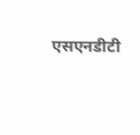एसएनडीटी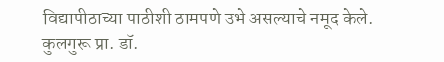विद्यापीठाच्या पाठीशी ठामपणे उभे असल्याचे नमूद केले.
कुलगुरू प्रा. डॉ.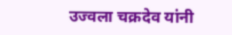उज्वला चक्रदेव यांनी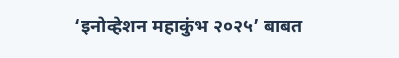‘इनोव्हेशन महाकुंभ २०२५’ बाबत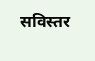सविस्तर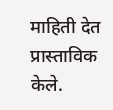माहिती देत प्रास्ताविक केले.